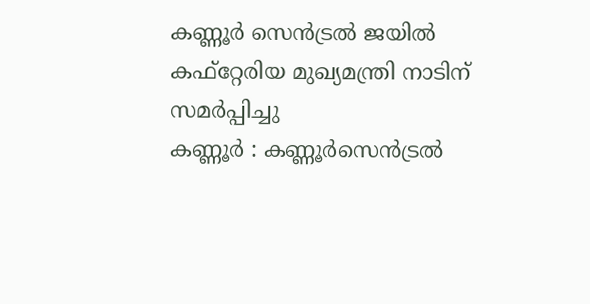കണ്ണൂർ സെൻട്രൽ ജയിൽ കഫ്റ്റേരിയ മുഖ്യമന്ത്രി നാടിന് സമർപ്പിച്ചു
കണ്ണൂർ : കണ്ണൂർസെൻട്രൽ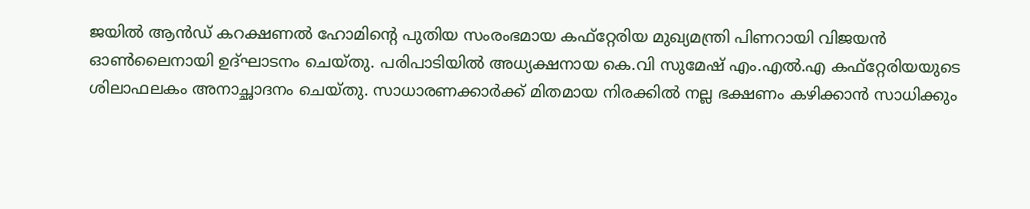ജയിൽ ആൻഡ് കറക്ഷണൽ ഹോമിന്റെ പുതിയ സംരംഭമായ കഫ്റ്റേരിയ മുഖ്യമന്ത്രി പിണറായി വിജയൻ ഓൺലൈനായി ഉദ്ഘാടനം ചെയ്തു. പരിപാടിയിൽ അധ്യക്ഷനായ കെ.വി സുമേഷ് എം.എൽ.എ കഫ്റ്റേരിയയുടെ ശിലാഫലകം അനാച്ഛാദനം ചെയ്തു. സാധാരണക്കാർക്ക് മിതമായ നിരക്കിൽ നല്ല ഭക്ഷണം കഴിക്കാൻ സാധിക്കും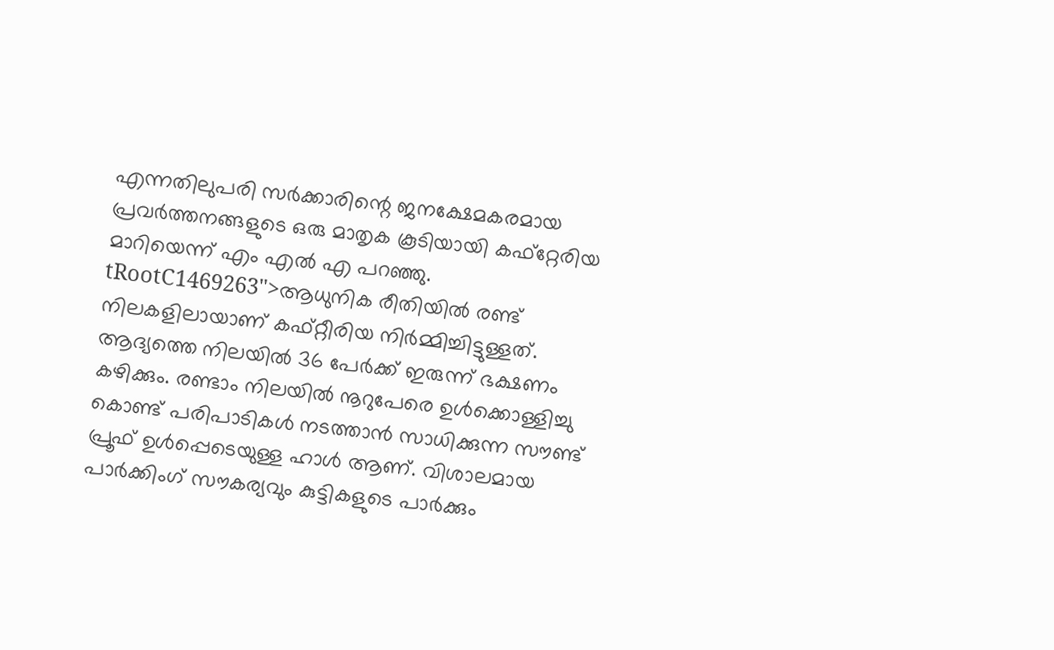എന്നതിലുപരി സർക്കാരിന്റെ ജനക്ഷേമകരമായ പ്രവർത്തനങ്ങളുടെ ഒരു മാതൃക കൂടിയായി കഫ്റ്റേരിയ മാറിയെന്ന് എം എൽ എ പറഞ്ഞു.
tRootC1469263">ആധുനിക രീതിയിൽ രണ്ട് നിലകളിലായാണ് കഫ്റ്റീരിയ നിർമ്മിച്ചിട്ടുള്ളത്. ആദ്യത്തെ നിലയിൽ 36 പേർക്ക് ഇരുന്ന് ഭക്ഷണം കഴിക്കും. രണ്ടാം നിലയിൽ നൂറുപേരെ ഉൾക്കൊള്ളിച്ചു കൊണ്ട് പരിപാടികൾ നടത്താൻ സാധിക്കുന്ന സൗണ്ട് പ്രൂഫ് ഉൾപ്പെടെയുള്ള ഹാൾ ആണ്. വിശാലമായ പാർക്കിംഗ് സൗകര്യവും കുട്ടികളുടെ പാർക്കും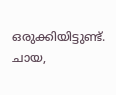ഒരുക്കിയിട്ടുണ്ട്.
ചായ,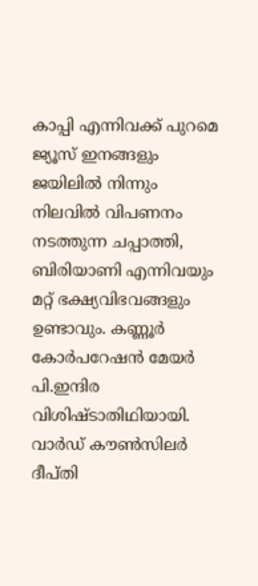കാപ്പി എന്നിവക്ക് പുറമെ ജ്യൂസ് ഇനങ്ങളും ജയിലിൽ നിന്നും നിലവിൽ വിപണനം നടത്തുന്ന ചപ്പാത്തി, ബിരിയാണി എന്നിവയും മറ്റ് ഭക്ഷ്യവിഭവങ്ങളും ഉണ്ടാവും. കണ്ണൂർ കോർപറേഷൻ മേയർ പി.ഇന്ദിര വിശിഷ്ടാതിഥിയായി. വാർഡ് കൗൺസിലർ ദീപ്തി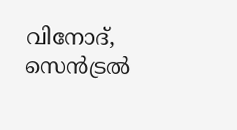വിനോദ്, സെൻട്രൽ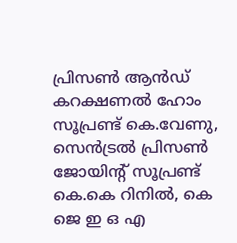പ്രിസൺ ആൻഡ് കറക്ഷണൽ ഹോം സൂപ്രണ്ട് കെ.വേണു, സെൻട്രൽ പ്രിസൺ ജോയിന്റ് സൂപ്രണ്ട് കെ.കെ റിനിൽ, കെ ജെ ഇ ഒ എ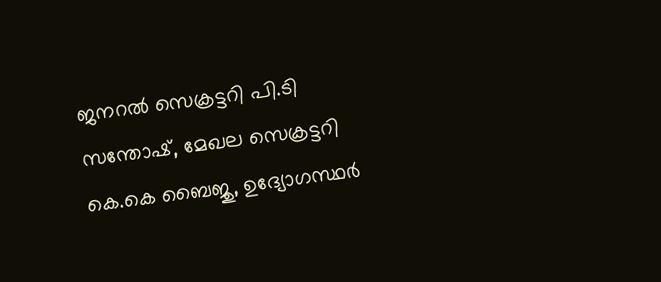ജനറൽ സെക്രട്ടറി പി.ടി സന്തോഷ്, മേഖല സെക്രട്ടറി കെ.കെ ബൈജു, ഉദ്യോഗസ്ഥർ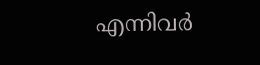എന്നിവർ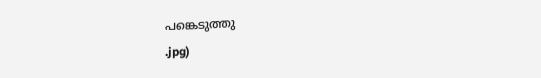പങ്കെടുത്തു
.jpg)